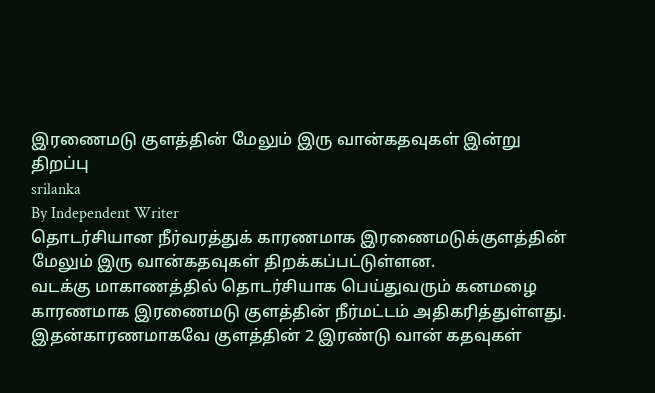இரணைமடு குளத்தின் மேலும் இரு வான்கதவுகள் இன்று திறப்பு
srilanka
By Independent Writer
தொடர்சியான நீர்வரத்துக் காரணமாக இரணைமடுக்குளத்தின் மேலும் இரு வான்கதவுகள் திறக்கப்பட்டுள்ளன.
வடக்கு மாகாணத்தில் தொடர்சியாக பெய்துவரும் கனமழை காரணமாக இரணைமடு குளத்தின் நீர்மட்டம் அதிகரித்துள்ளது.
இதன்காரணமாகவே குளத்தின் 2 இரண்டு வான் கதவுகள்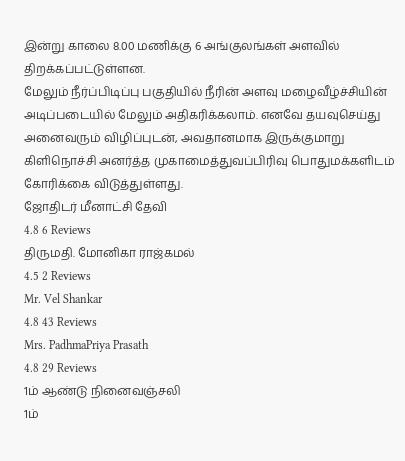இன்று காலை 8.00 மணிக்கு 6 அங்குலங்கள் அளவில் திறக்கப்பட்டுள்ளன.
மேலும் நீர்ப்பிடிப்பு பகுதியில் நீரின் அளவு மழைவீழ்ச்சியின் அடிப்படையில் மேலும் அதிகரிக்கலாம். எனவே தயவுசெய்து அனைவரும் விழிப்புடன், அவதானமாக இருக்குமாறு கிளிநொச்சி அனர்த்த முகாமைத்துவப்பிரிவு பொதுமக்களிடம் கோரிக்கை விடுத்துள்ளது.
ஜோதிடர் மீனாட்சி தேவி
4.8 6 Reviews
திருமதி. மோனிகா ராஜ்கமல்
4.5 2 Reviews
Mr. Vel Shankar
4.8 43 Reviews
Mrs. PadhmaPriya Prasath
4.8 29 Reviews
1ம் ஆண்டு நினைவஞ்சலி
1ம்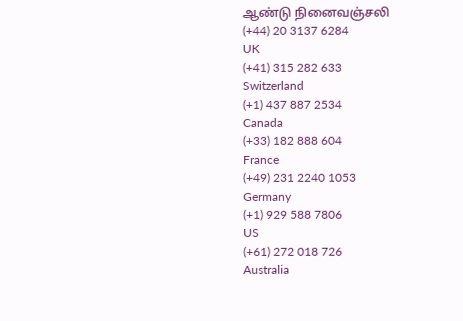ஆண்டு நினைவஞ்சலி
(+44) 20 3137 6284
UK
(+41) 315 282 633
Switzerland
(+1) 437 887 2534
Canada
(+33) 182 888 604
France
(+49) 231 2240 1053
Germany
(+1) 929 588 7806
US
(+61) 272 018 726
Australia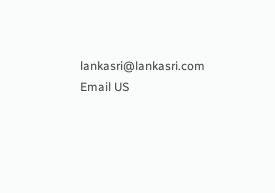lankasri@lankasri.com
Email US